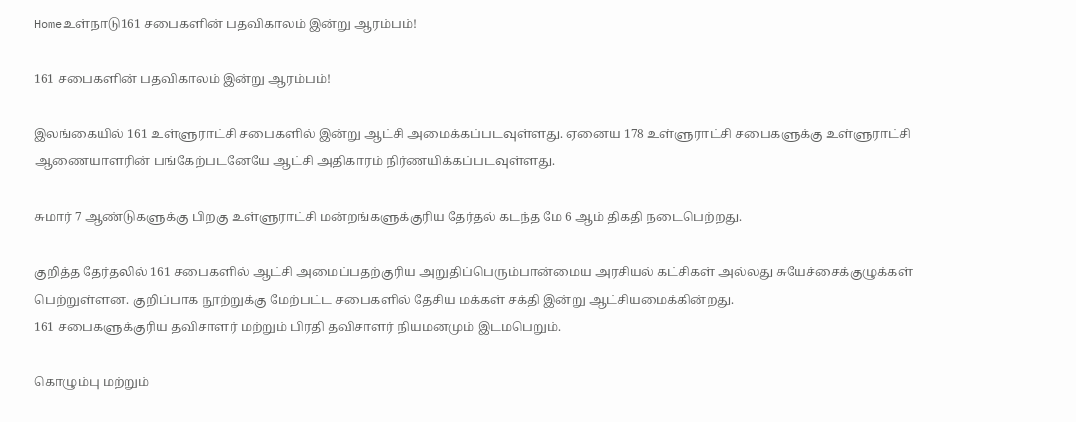Homeஉள்நாடு161 சபைகளின் பதவிகாலம் இன்று ஆரம்பம்!

161 சபைகளின் பதவிகாலம் இன்று ஆரம்பம்!

இலங்கையில் 161 உள்ளுராட்சி சபைகளில் இன்று ஆட்சி அமைக்கப்படவுள்ளது. ஏனைய 178 உள்ளுராட்சி சபைகளுக்கு உள்ளுராட்சி ஆணையாளரின் பங்கேற்படனேயே ஆட்சி அதிகாரம் நிர்ணயிக்கப்படவுள்ளது.

சுமார் 7 ஆண்டுகளுக்கு பிறகு உள்ளுராட்சி மன்றங்களுக்குரிய தேர்தல் கடந்த மே 6 ஆம் திகதி நடைபெற்றது.

குறித்த தேர்தலில் 161 சபைகளில் ஆட்சி அமைப்பதற்குரிய அறுதிப்பெரும்பான்மைய அரசியல் கட்சிகள் அல்லது சுயேச்சைக்குழுக்கள் பெற்றுள்ளன. குறிப்பாக நூற்றுக்கு மேற்பட்ட சபைகளில் தேசிய மக்கள் சக்தி இன்று ஆட்சியமைக்கின்றது.
161 சபைகளுக்குரிய தவிசாளர் மற்றும் பிரதி தவிசாளர் நியமனமும் இடமபெறும்.

கொழும்பு மற்றும்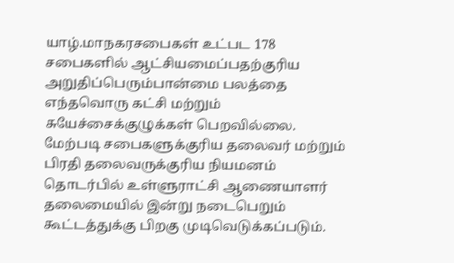யாழ்.மாநகரசபைகள் உட்பட 178 சபைகளில் ஆட்சியமைப்பதற்குரிய அறுதிப்பெரும்பான்மை பலத்தை எந்தவொரு கட்சி மற்றும் சுயேச்சைக்குழுக்கள் பெறவில்லை.
மேற்படி சபைகளுக்குரிய தலைவர் மற்றும் பிரதி தலைவருக்குரிய நியமனம் தொடர்பில் உள்ளுராட்சி ஆணையாளர் தலைமையில் இன்று நடைபெறும் கூட்டத்துக்கு பிறகு முடிவெடுக்கப்படும்.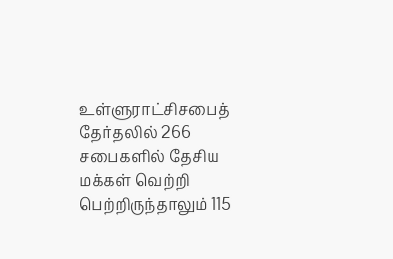உள்ளுராட்சிசபைத் தேர்தலில் 266 சபைகளில் தேசிய மக்கள் வெற்றி பெற்றிருந்தாலும் 115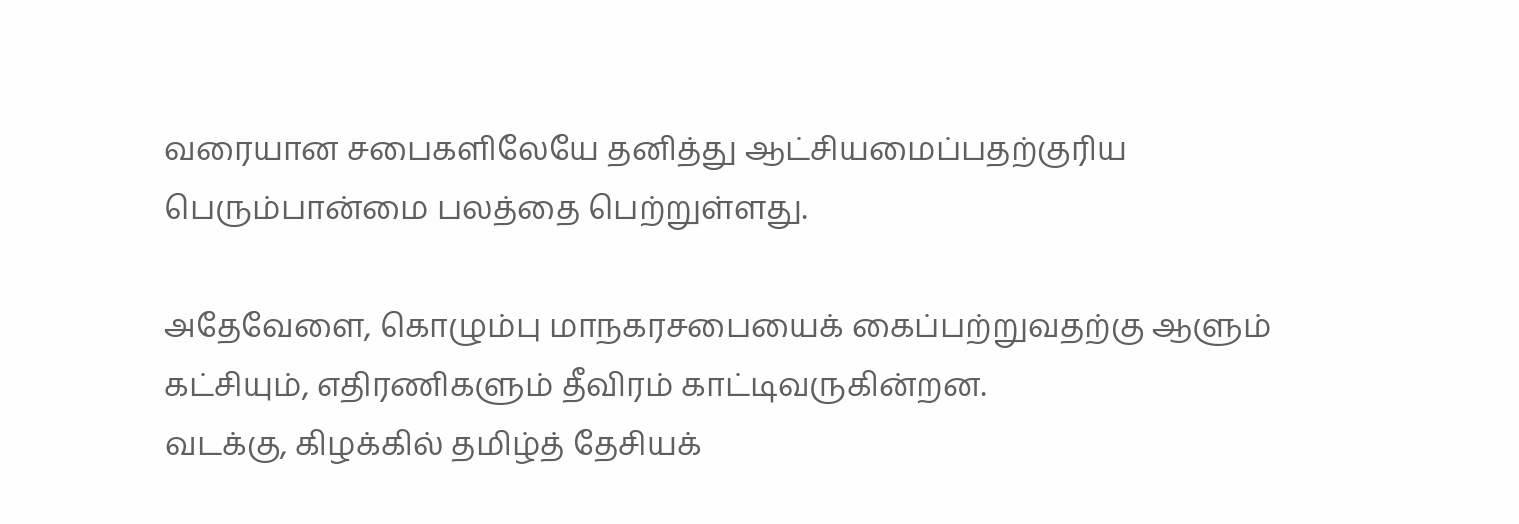வரையான சபைகளிலேயே தனித்து ஆட்சியமைப்பதற்குரிய பெரும்பான்மை பலத்தை பெற்றுள்ளது.

அதேவேளை, கொழும்பு மாநகரசபையைக் கைப்பற்றுவதற்கு ஆளும் கட்சியும், எதிரணிகளும் தீவிரம் காட்டிவருகின்றன.
வடக்கு, கிழக்கில் தமிழ்த் தேசியக்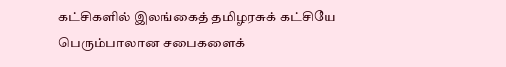கட்சிகளில் இலங்கைத் தமிழரசுக் கட்சியே பெரும்பாலான சபைகளைக்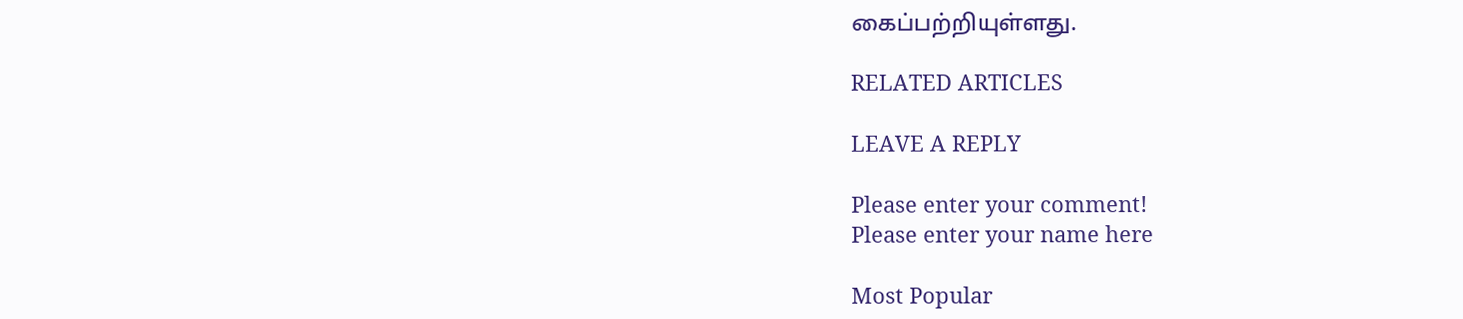கைப்பற்றியுள்ளது.

RELATED ARTICLES

LEAVE A REPLY

Please enter your comment!
Please enter your name here

Most Popular